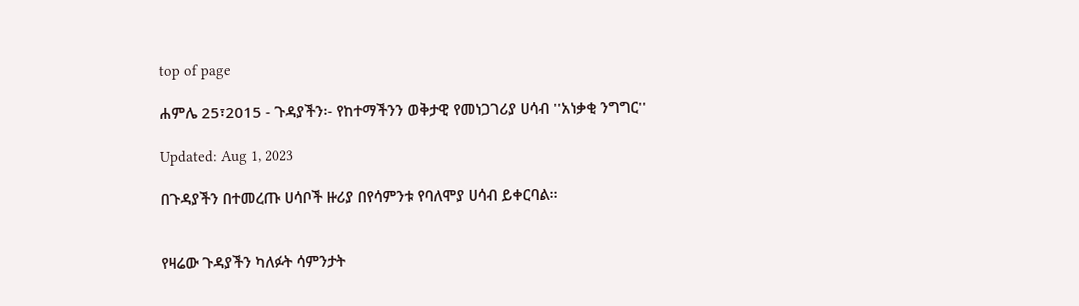top of page

ሐምሌ 25፣2015 - ጉዳያችን፡- የከተማችንን ወቅታዊ የመነጋገሪያ ሀሳብ ''አነቃቂ ንግግር''

Updated: Aug 1, 2023

በጉዳያችን በተመረጡ ሀሳቦች ዙሪያ በየሳምንቱ የባለሞያ ሀሳብ ይቀርባል፡፡


የዛሬው ጉዳያችን ካለፉት ሳምንታት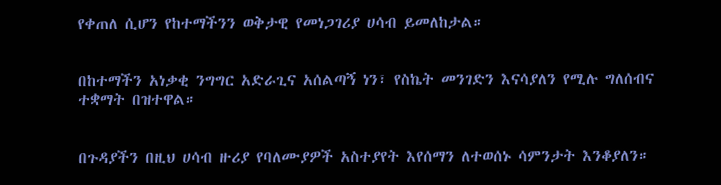የቀጠለ ሲሆን የከተማችንን ወቅታዊ የመነጋገሪያ ሀሳብ ይመለከታል።


በከተማችን አነቃቂ ንግግር አድራጊና አሰልጣኝ ነን፣ የስኬት መንገድን እናሳያለን የሚሉ ግለሰብና ተቋማት በዝተዋል።


በጉዳያችን በዚህ ሀሳብ ዙሪያ የባለሙያዎች አስተያየት እየሰማን ለተወሰኑ ሳምንታት እንቆያለን።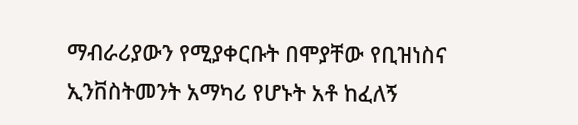ማብራሪያውን የሚያቀርቡት በሞያቸው የቢዝነስና ኢንቨስትመንት አማካሪ የሆኑት አቶ ከፈለኝ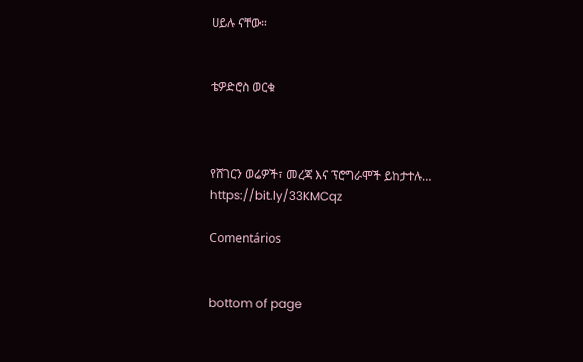ሀይሉ ናቸው።


ቴዎድሮስ ወርቁ



የሸገርን ወሬዎች፣ መረጃ እና ፕሮግራሞች ይከታተሉ… https://bit.ly/33KMCqz

Comentários


bottom of page